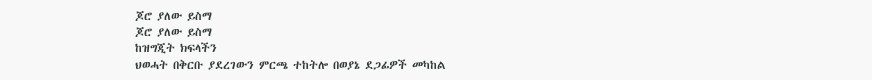ጆሮ ያለው ይስማ
ጆሮ ያለው ይስማ
ከዝግጂት ክፍላችን
ህወሓት በቅርቡ ያደረገውን ምርጫ ተከትሎ በወያኔ ደጋፊዎች መካከል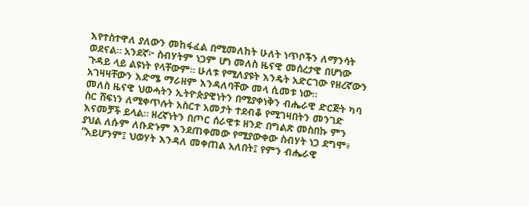እየተስተዋለ ያለውን መከፋፈል በሚመለከት ሁለት ነጥቦችን ለማንሳት ወደናል። አንደኛ፦ ስብሃትም ነጋም ሆነ መለስ ዜናዊ መሰረታዊ በሆነው ጉዳይ ላይ ልዩነት የላቸውም። ሁለቱ የሚለያዩት እንዴት አድርገው የዘረኛውን አገዛዛቸውን እድሜ ማራዘም እንዳለባቸው መላ ሲመቱ ነው።
መለስ ዜናዊ ህወሓትን ኢትዮጵያዊነትን በሚያቀነቅን ብሔራዊ ድርጅት ካባ ስር ሸፍነን ለሚቀጥሉት አስርተ አመታት ተደብቆ የሚገዛበትን መንገድ እናመቻች ይላል። ዘረኛነትን በጦር ሰራዊቱ ዘንድ በግልጽ መስበኩ ምን ያህል ለሱም ለቡድኑም እንደጠቀመው የሚያውቀው ስብሃት ነጋ ደግሞ፥ “አይሆንም፤ ህወሃት እንዳለ መቀጠል አለበት፤ የምን ብሔራዊ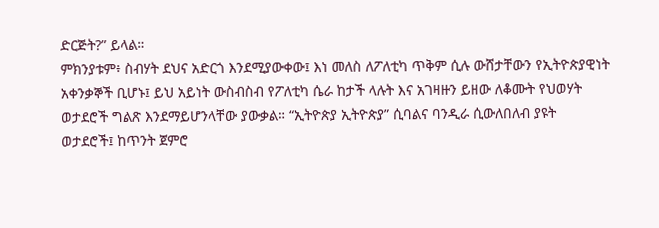ድርጅት?” ይላል።
ምክንያቱም፥ ስብሃት ደህና አድርጎ እንደሚያውቀው፤ እነ መለስ ለፖለቲካ ጥቅም ሲሉ ውሸታቸውን የኢትዮጵያዊነት አቀንቃኞች ቢሆኑ፤ ይህ አይነት ውስብስብ የፖለቲካ ሴራ ከታች ላሉት እና አገዛዙን ይዘው ለቆሙት የህወሃት ወታደሮች ግልጽ እንደማይሆንላቸው ያውቃል። “ኢትዮጵያ ኢትዮጵያ” ሲባልና ባንዲራ ሲውለበለብ ያዩት ወታደሮች፤ ከጥንት ጀምሮ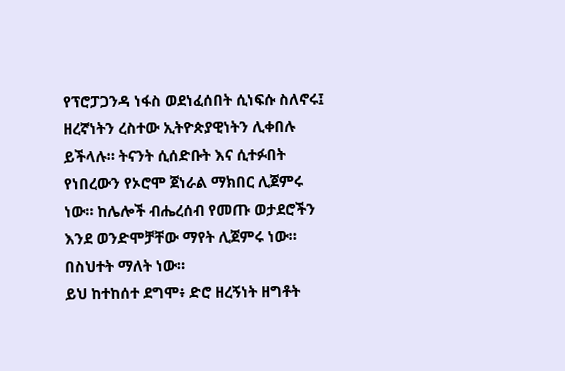የፕሮፓጋንዳ ነፋስ ወደነፈሰበት ሲነፍሱ ስለኖሩ፤ ዘረኛነትን ረስተው ኢትዮጵያዊነትን ሊቀበሉ ይችላሉ። ትናንት ሲሰድቡት እና ሲተፉበት የነበረውን የኦሮሞ ጀነራል ማክበር ሊጀምሩ ነው። ከሌሎች ብሔረሰብ የመጡ ወታደሮችን እንደ ወንድሞቻቸው ማየት ሊጀምሩ ነው። በስህተት ማለት ነው።
ይህ ከተከሰተ ደግሞ፥ ድሮ ዘረኝነት ዘግቶት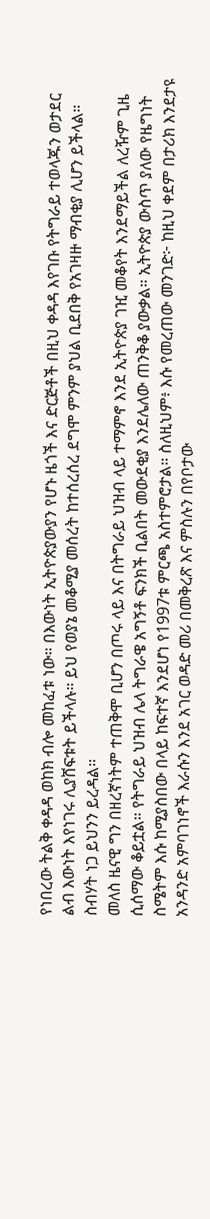የነበረው ትልቅ ቀዳዳ ወከክ ብሎ መከፈቱ ነው። በእውነት ኢትዮጵያውያን የሆኑ ዜጎች እና ድርጅቶች በዚህ ቀዳዳ እየገቡ የትግራይ ተወላጁን ወታደር ልብ እውነት እየነገሩ ሊያሸፍቱት ይችላሉ። ይህ የወያኔ መቆሚያ መሰረት ከተሰረሰረ ደግሞ ምንም ያህል ቢደበቅ የአገዛዙ ማብቂያ ሊሆን ይችላል። ስብሃት ነጋ ይህንን ይረዳል።
መለስ ዜናዊ ግን በዘረኛነትም ተጠቅሞ ቢሆን በጦሩ ላይ እና በትግራይ ህዝብ ላይ ተማምኖ እንደ ኢትዮጵያ ገዢ መቆየት እንደማይችል ለረዥም ጊዜ ሲሰማው ቆይቷል። የትግራይ ህዝብ ሌላ ትግራዌ አግኝቶ ፍንክች ቢልበት መውደቂያ እንደሌለው ጠንቅቆ ያውቃል። ኢትዮጵያ ውስጥ ያለው የዜግነት ስሜትም እሱ ከሚያስበው በላይ ከፍተኛ እንደሆነ የ1997ቱ ምርጫ አስተምሮታል። ስለዚህም፥ እሱ የመረጠው መንገድ፦ ከዚህ ቀደም በታሪክ እንደታዩ አንዳንድ አምባገነኖች እራሱን እንደ አገር ወዳድ መሪ በመቅረጽ እና ምስሉን በየቦታው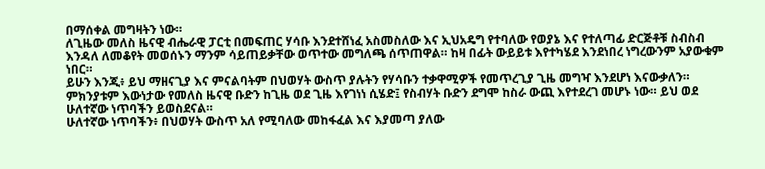በማሰቀል መግዛትን ነው።
ለጊዜው መለስ ዜናዊ ብሔራዊ ፓርቲ በመፍጠር ሃሳቡ እንደተሸነፈ አስመስለው እና ኢህአዴግ የተባለው የወያኔ እና የተለጣፊ ድርጅቶቹ ስብስብ እንዳለ ለመቆየት መወሰኑን ማንም ሳይጠይቃቸው ወጥተው መግለጫ ሰጥጠዋል። ከዛ በፊት ውይይቱ እየተካሄደ እንደነበረ ነግረውንም አያውቁም ነበር።
ይሁን እንጂ፥ ይህ ማዘናጊያ እና ምናልባትም በህወሃት ውስጥ ያሉትን የሃሳቡን ተቃዋሚዎች የመጥረጊያ ጊዜ መግዣ እንደሆነ እናውቃለን። ምክንያቱም እውነታው የመለስ ዜናዊ ቡድን ከጊዜ ወደ ጊዜ እየገነነ ሲሄድ፤ የስብሃት ቡድን ደግሞ ከስራ ውጪ እየተደረገ መሆኑ ነው። ይህ ወደ ሁለተኛው ነጥባችን ይወስደናል።
ሁለተኛው ነጥባችን፥ በህወሃት ውስጥ አለ የሚባለው መከፋፈል እና እያመጣ ያለው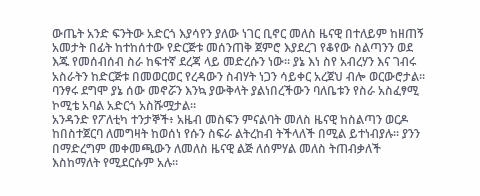ውጤት አንድ ፍንትው አድርጎ እያሳየን ያለው ነገር ቢኖር መለስ ዜናዊ በተለይም ከዘጠኝ አመታት በፊት ከተከሰተው የድርጅቱ መሰንጠቅ ጀምሮ እያደረገ የቆየው ስልጣንን ወደ እጁ የመሰብሰብ ስራ ከፍተኛ ደረጃ ላይ መድረሱን ነው። ያኔ እነ ስየ አብረሃን እና ገብሩ አስራትን ከድርጅቱ በመወርወር የረዳውን ስብሃት ነጋን ሳይቀር አረጀህ ብሎ ወርውሮታል። ባንፃሩ ደግሞ ያኔ ሰው መኖሯን እንኳ ያውቅላት ያልነበረችውን ባለቤቱን የስራ አስፈፃሚ ኮሚቴ አባል አድርጎ አስሹሟታል።
አንዳንድ የፖለቲካ ተንታኞች፥ አዜብ መስፍን ምናልባት መለስ ዜናዊ ከስልጣን ወርዶ ከበስተጀርባ ለመግዛት ከወሰነ የሱን ስፍራ ልትረከብ ትችላለች በሚል ይተነብያሉ። ያንን በማድረግም መቀመጫውን ለመለስ ዜናዊ ልጅ ለሰምሃል መለስ ትጠብቃለች እስከማለት የሚደርሱም አሉ።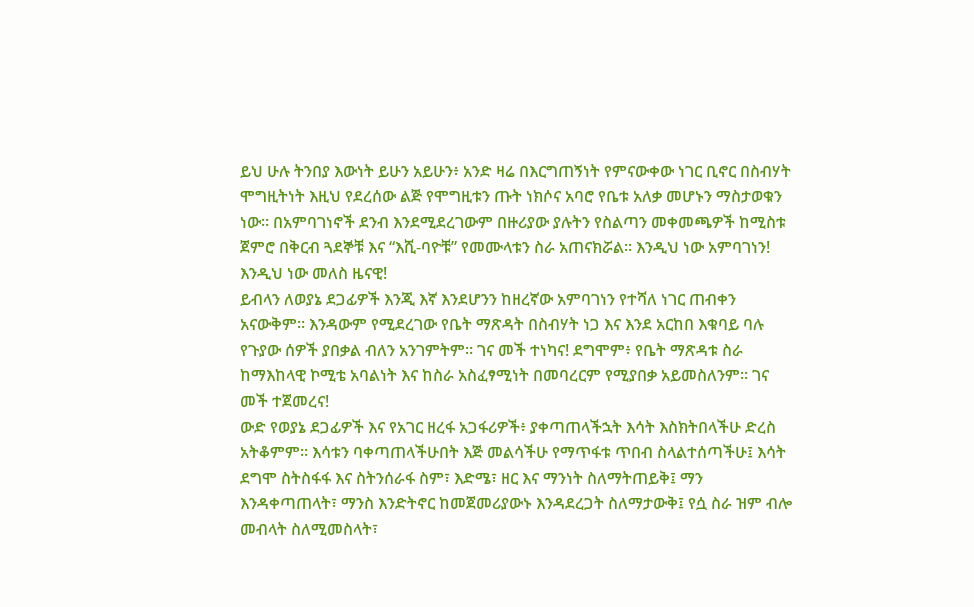ይህ ሁሉ ትንበያ እውነት ይሁን አይሁን፥ አንድ ዛሬ በእርግጠኝነት የምናውቀው ነገር ቢኖር በስብሃት ሞግዚትነት እዚህ የደረሰው ልጅ የሞግዚቱን ጡት ነክሶና አባሮ የቤቱ አለቃ መሆኑን ማስታወቁን ነው። በአምባገነኖች ደንብ እንደሚደረገውም በዙሪያው ያሉትን የስልጣን መቀመጫዎች ከሚስቱ ጀምሮ በቅርብ ጓደኞቹ እና “እሺ-ባዮቹ” የመሙላቱን ስራ አጠናክሯል። እንዲህ ነው አምባገነን! እንዲህ ነው መለስ ዜናዊ!
ይብላን ለወያኔ ደጋፊዎች እንጂ እኛ እንደሆንን ከዘረኛው አምባገነን የተሻለ ነገር ጠብቀን አናውቅም። እንዳውም የሚደረገው የቤት ማጽዳት በስብሃት ነጋ እና እንደ አርከበ እቁባይ ባሉ የጉያው ሰዎች ያበቃል ብለን አንገምትም። ገና መች ተነካና! ደግሞም፥ የቤት ማጽዳቱ ስራ ከማእከላዊ ኮሚቴ አባልነት እና ከስራ አስፈፃሚነት በመባረርም የሚያበቃ አይመስለንም። ገና መች ተጀመረና!
ውድ የወያኔ ደጋፊዎች እና የአገር ዘረፋ አጋፋሪዎች፥ ያቀጣጠላችኋት እሳት እስክትበላችሁ ድረስ አትቆምም። እሳቱን ባቀጣጠላችሁበት እጅ መልሳችሁ የማጥፋቱ ጥበብ ስላልተሰጣችሁ፤ እሳት ደግሞ ስትስፋፋ እና ስትንሰራፋ ስም፣ እድሜ፣ ዘር እና ማንነት ስለማትጠይቅ፤ ማን እንዳቀጣጠላት፣ ማንስ እንድትኖር ከመጀመሪያውኑ እንዳደረጋት ስለማታውቅ፤ የሷ ስራ ዝም ብሎ መብላት ስለሚመስላት፣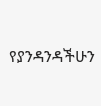የያንዳንዳችሁን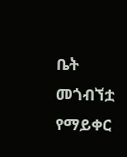ቤት መጎብኘቷ የማይቀር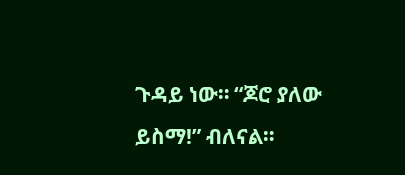ጉዳይ ነው። “ጆሮ ያለው ይስማ!” ብለናል።